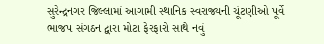સુરેન્દ્રનગર જિલ્લામાં આગામી સ્થાનિક સ્વરાજ્યની ચૂંટણીઓ પૂર્વે ભાજપ સંગઠન દ્વારા મોટા ફેરફારો સાથે નવું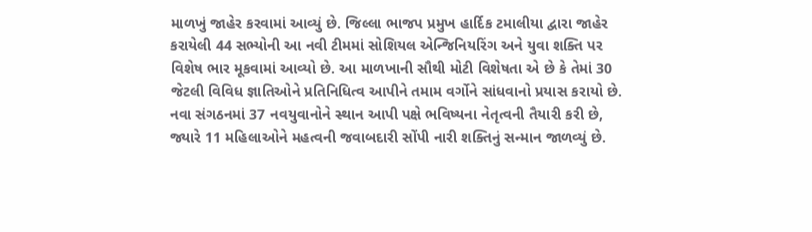માળખું જાહેર કરવામાં આવ્યું છે. જિલ્લા ભાજપ પ્રમુખ હાર્દિક ટમાલીયા દ્વારા જાહેર કરાયેલી 44 સભ્યોની આ નવી ટીમમાં સોશિયલ એન્જિનિયરિંગ અને યુવા શક્તિ પર વિશેષ ભાર મૂકવામાં આવ્યો છે. આ માળખાની સૌથી મોટી વિશેષતા એ છે કે તેમાં 30 જેટલી વિવિધ જ્ઞાતિઓને પ્રતિનિધિત્વ આપીને તમામ વર્ગોને સાંધવાનો પ્રયાસ કરાયો છે.
નવા સંગઠનમાં 37 નવયુવાનોને સ્થાન આપી પક્ષે ભવિષ્યના નેતૃત્વની તૈયારી કરી છે, જ્યારે 11 મહિલાઓને મહત્વની જવાબદારી સોંપી નારી શક્તિનું સન્માન જાળવ્યું છે.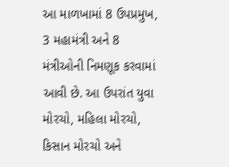આ માળખામાં 8 ઉપપ્રમુખ, 3 મહામંત્રી અને 8 મંત્રીઓની નિમણૂક કરવામાં આવી છે. આ ઉપરાંત યુવા મોરચો, મહિલા મોરચો, કિસાન મોરચો અને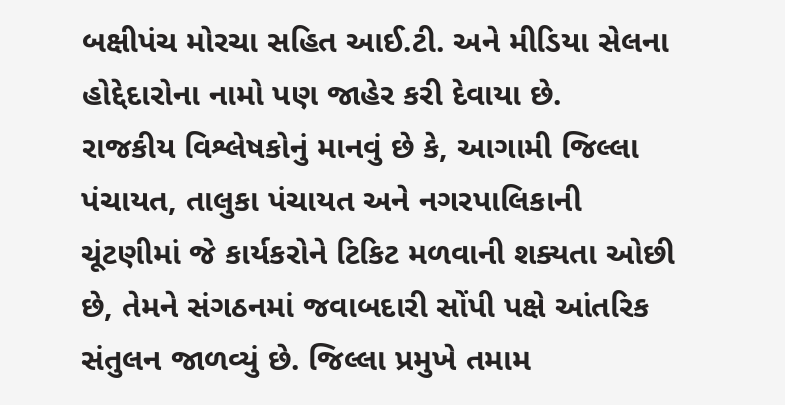બક્ષીપંચ મોરચા સહિત આઈ.ટી. અને મીડિયા સેલના હોદ્દેદારોના નામો પણ જાહેર કરી દેવાયા છે.
રાજકીય વિશ્લેષકોનું માનવું છે કે, આગામી જિલ્લા પંચાયત, તાલુકા પંચાયત અને નગરપાલિકાની ચૂંટણીમાં જે કાર્યકરોને ટિકિટ મળવાની શક્યતા ઓછી છે, તેમને સંગઠનમાં જવાબદારી સોંપી પક્ષે આંતરિક સંતુલન જાળવ્યું છે. જિલ્લા પ્રમુખે તમામ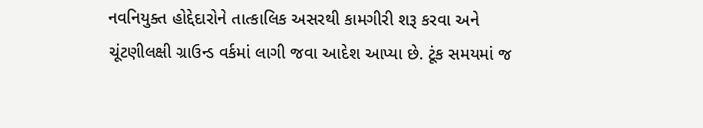નવનિયુક્ત હોદ્દેદારોને તાત્કાલિક અસરથી કામગીરી શરૂ કરવા અને ચૂંટણીલક્ષી ગ્રાઉન્ડ વર્કમાં લાગી જવા આદેશ આપ્યા છે. ટૂંક સમયમાં જ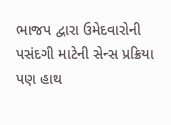ભાજપ દ્વારા ઉમેદવારોની પસંદગી માટેની સેન્સ પ્રક્રિયા પણ હાથ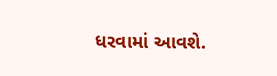ધરવામાં આવશે.